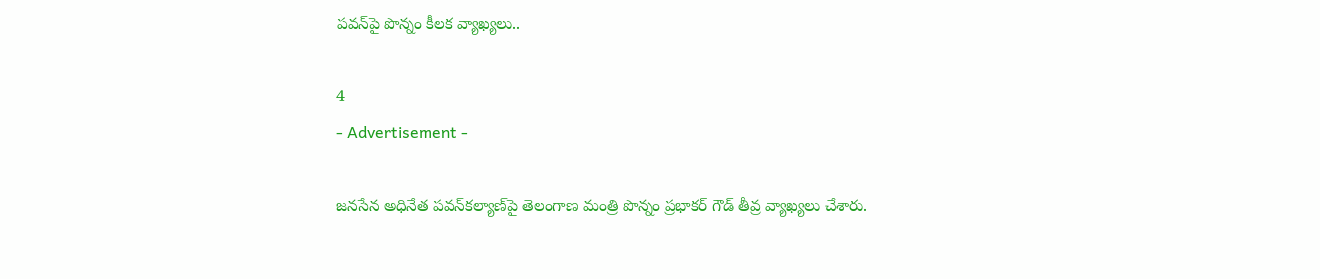పవన్‌పై పొన్నం కీలక వ్యాఖ్యలు..

4
- Advertisement -

జనసేన అధినేత పవన్‌కల్యాణ్‌పై తెలంగాణ మంత్రి పొన్నం ప్రభాకర్ గౌడ్ తీవ్ర వ్యాఖ్యలు చేశారు.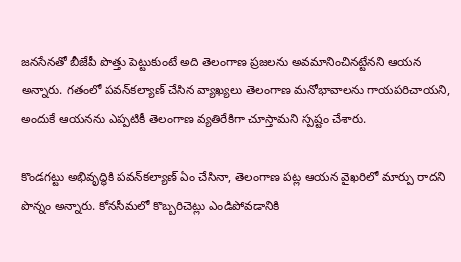జనసేనతో బీజేపీ పొత్తు పెట్టుకుంటే అది తెలంగాణ ప్రజలను అవమానించినట్టేనని ఆయన అన్నారు. గతంలో పవన్‌కల్యాణ్ చేసిన వ్యాఖ్యలు తెలంగాణ మనోభావాలను గాయపరిచాయని, అందుకే ఆయనను ఎప్పటికీ తెలంగాణ వ్యతిరేకిగా చూస్తామని స్పష్టం చేశారు.

కొండగట్టు అభివృద్ధికి పవన్‌కల్యాణ్ ఏం చేసినా, తెలంగాణ పట్ల ఆయన వైఖరిలో మార్పు రాదని పొన్నం అన్నారు. కోనసీమలో కొబ్బరిచెట్లు ఎండిపోవడానికి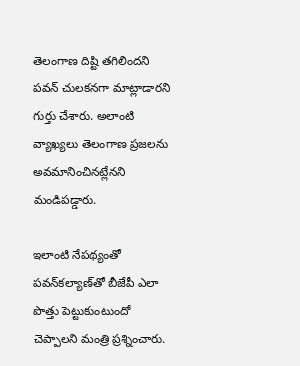తెలంగాణ దిష్టి తగిలిందని పవన్ చులకనగా మాట్లాడారని గుర్తు చేశారు. అలాంటి వ్యాఖ్యలు తెలంగాణ ప్రజలను అవమానించినట్లేనని మండిపడ్డారు.

ఇలాంటి నేపథ్యంతో పవన్‌కల్యాణ్‌తో బీజేపీ ఎలా పొత్తు పెట్టుకుంటుందో చెప్పాలని మంత్రి ప్రశ్నించారు.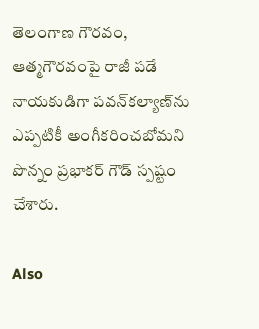తెలంగాణ గౌరవం, ఆత్మగౌరవంపై రాజీ పడే నాయకుడిగా పవన్‌కల్యాణ్‌ను ఎప్పటికీ అంగీకరించబోమని పొన్నం ప్రభాకర్ గౌడ్ స్పష్టం చేశారు.

Also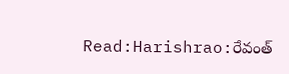Read:Harishrao:రేవంత్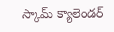స్కామ్ క్యాలెండర్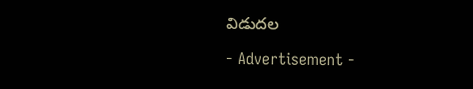విడుదల

- Advertisement -